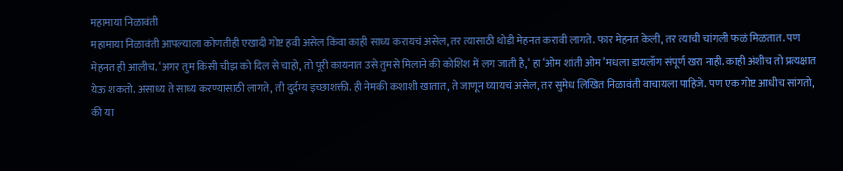महामाया निळावंती
महामाया निळावंती आपल्याला कोणतीही एखादी गोष्ट हवी असेल किंवा काही साध्य करायचं असेल, तर त्यासाठी थोडी मेहनत करावी लागते. फार मेहनत केली, तर त्याची चांगली फळं मिळतात. पण मेहनत ही आलीच. ‘अगर तुम किसी चीझ को दिल से चाहो, तो पूरी कायनात उसे तुमसे मिलाने की कोशिश में लग जाती है,‘ हा ‘ओम शांती ओम’मधला डायलॉग संपूर्ण खरा नाही. काही अंशीच तो प्रत्यक्षात येऊ शकतो. असाध्य ते साध्य करण्यासाठी लागते, ती दुर्दम्य इच्छाशक्ती. ही नेमकी कशाशी खातात, ते जाणून घ्यायचं असेल, तर सुमेध लिखित निळावंती वाचायला पाहिजे. पण एक गोष्ट आधीच सांगतो, की या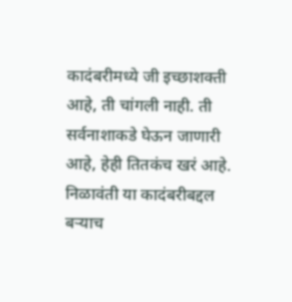कादंबरीमध्ये जी इच्छाशक्ती आहे, ती चांगली नाही. ती सर्वनाशाकडे घेऊन जाणारी आहे, हेही तितकंच खरं आहे. निळावंती या कादंबरीबद्दल बऱ्याच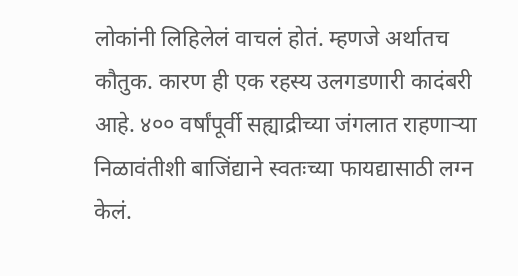लोकांनी लिहिलेलं वाचलं होतं. म्हणजे अर्थातच कौतुक. कारण ही एक रहस्य उलगडणारी कादंबरी आहे. ४०० वर्षांपूर्वी सह्याद्रीच्या जंगलात राहणाऱ्या निळावंतीशी बाजिंद्याने स्वतःच्या फायद्यासाठी लग्न केलं.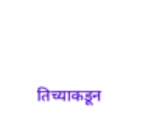तिच्याकडून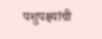पशुपक्ष्यांची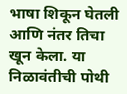भाषा शिकून घेतली आणि नंतर तिचा खून केला. या निळावंतीची पोथी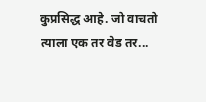कुप्रसिद्ध आहे. जो वाचतो त्याला एक तर वेड तर...